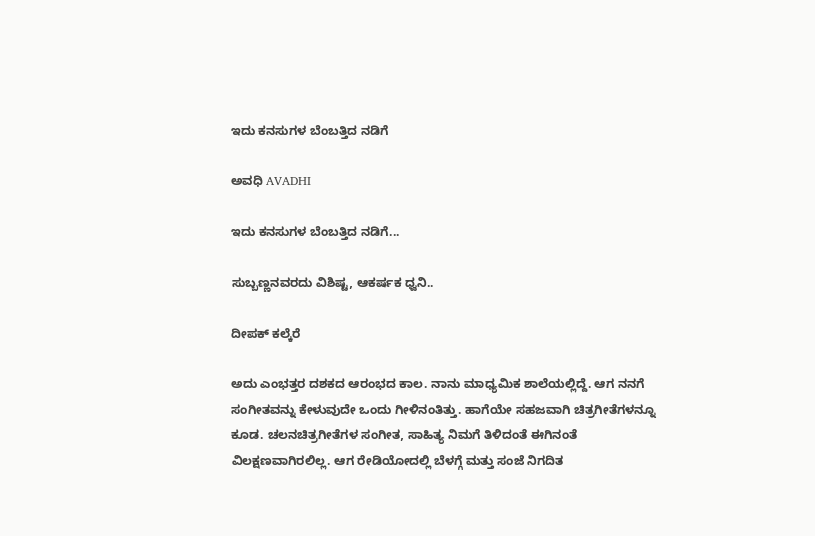ಇದು ಕನಸುಗಳ ಬೆಂಬತ್ತಿದ ನಡಿಗೆ‍

ಅವಧಿ AVADHI

ಇದು ಕನಸುಗಳ ಬೆಂಬತ್ತಿದ ನಡಿಗೆ...

ಸುಬ್ಬಣ್ಣನವರದು ವಿಶಿಷ್ಟ, ಆಕರ್ಷಕ ಧ್ವನಿ..

ದೀಪಕ್ ಕಲ್ಕೆರೆ

ಅದು ಎಂಭತ್ತರ ದಶಕದ ಆರಂಭದ ಕಾಲ. ನಾನು ಮಾಧ್ಯಮಿಕ ಶಾಲೆಯಲ್ಲಿದ್ದೆ. ಆಗ ನನಗೆ ಸಂಗೀತವನ್ನು ಕೇಳುವುದೇ ಒಂದು ಗೀಳಿನಂತಿತ್ತು. ಹಾಗೆಯೇ ಸಹಜವಾಗಿ ಚಿತ್ರಗೀತೆಗಳನ್ನೂ ಕೂಡ. ಚಲನಚಿತ್ರಗೀತೆಗಳ ಸಂಗೀತ, ಸಾಹಿತ್ಯ ನಿಮಗೆ ತಿಳಿದಂತೆ ಈಗಿನಂತೆ ವಿಲಕ್ಷಣವಾಗಿರಲಿಲ್ಲ. ಆಗ ರೇಡಿಯೋದಲ್ಲಿ ಬೆಳಗ್ಗೆ ಮತ್ತು ಸಂಜೆ ನಿಗದಿತ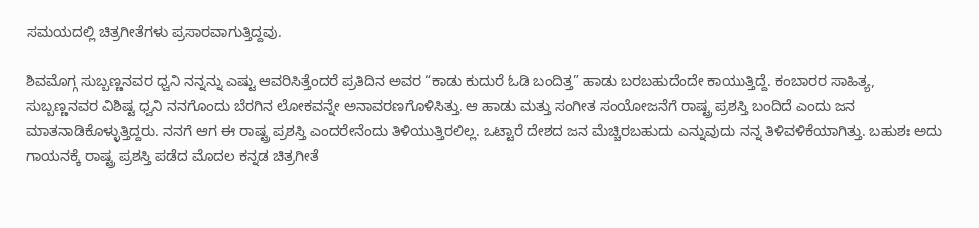ಸಮಯದಲ್ಲಿ ಚಿತ್ರಗೀತೆಗಳು ಪ್ರಸಾರವಾಗುತ್ತಿದ್ದವು.

ಶಿವಮೊಗ್ಗ ಸುಬ್ಬಣ್ಣನವರ ಧ್ವನಿ ನನ್ನನ್ನು ಎಷ್ಟು ಆವರಿಸಿತ್ತೆಂದರೆ ಪ್ರತಿದಿನ ಅವರ “ಕಾಡು ಕುದುರೆ ಓಡಿ ಬಂದಿತ್ತ” ಹಾಡು ಬರಬಹುದೆಂದೇ ಕಾಯುತ್ತಿದ್ದೆ. ಕಂಬಾರರ ಸಾಹಿತ್ಯ, ಸುಬ್ಬಣ್ಣನವರ ವಿಶಿಷ್ಟ ಧ್ವನಿ ನನಗೊಂದು ಬೆರಗಿನ ಲೋಕವನ್ನೇ ಅನಾವರಣಗೊಳಿಸಿತ್ತು. ಆ ಹಾಡು ಮತ್ತು ಸಂಗೀತ ಸಂಯೋಜನೆಗೆ ರಾಷ್ಟ್ರ ಪ್ರಶಸ್ತಿ ಬಂದಿದೆ ಎಂದು ಜನ ಮಾತನಾಡಿಕೊಳ್ಳುತ್ತಿದ್ದರು. ನನಗೆ ಆಗ ಈ ರಾಷ್ಟ್ರ ಪ್ರಶಸ್ತಿ ಎಂದರೇನೆಂದು ತಿಳಿಯುತ್ತಿರಲಿಲ್ಲ. ಒಟ್ಟಾರೆ ದೇಶದ ಜನ ಮೆಚ್ಚಿರಬಹುದು ಎನ್ನುವುದು ನನ್ನ ತಿಳಿವಳಿಕೆಯಾಗಿತ್ತು. ಬಹುಶಃ ಅದು ಗಾಯನಕ್ಕೆ ರಾಷ್ಟ್ರ ಪ್ರಶಸ್ತಿ ಪಡೆದ ಮೊದಲ ಕನ್ನಡ ಚಿತ್ರಗೀತೆ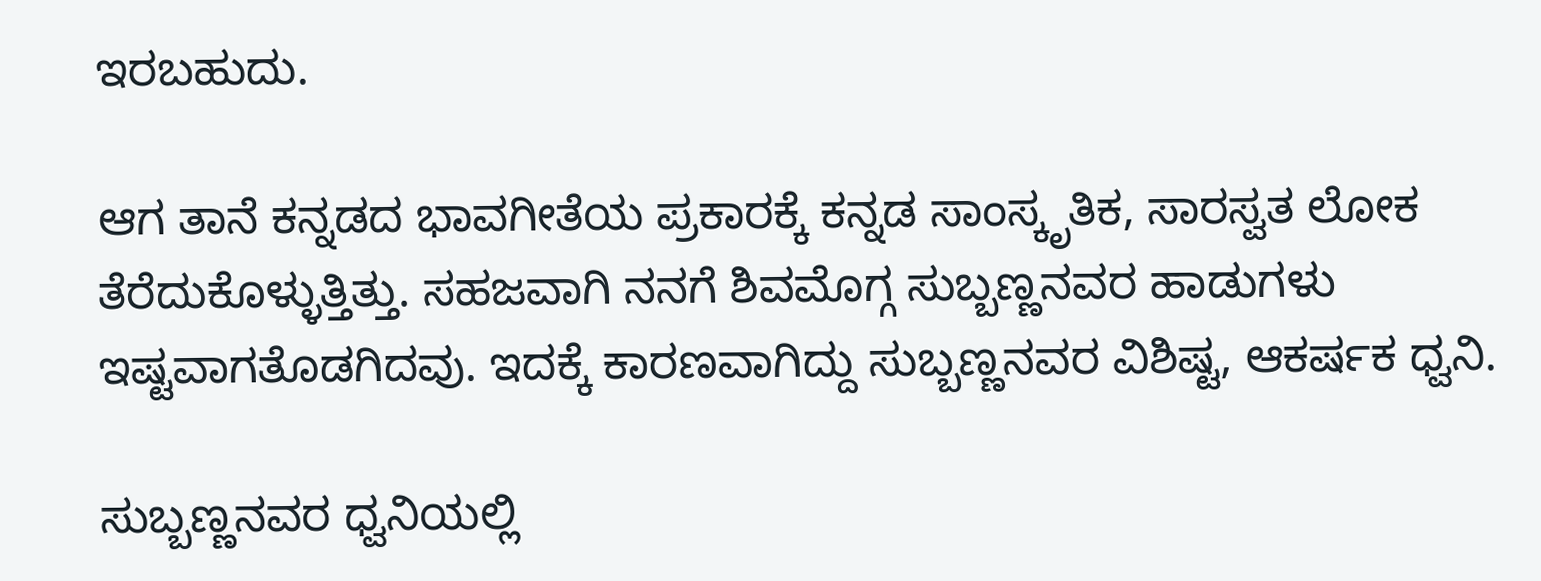ಇರಬಹುದು.

ಆಗ ತಾನೆ ಕನ್ನಡದ ಭಾವಗೀತೆಯ ಪ್ರಕಾರಕ್ಕೆ ಕನ್ನಡ ಸಾಂಸ್ಕೃತಿಕ, ಸಾರಸ್ವತ ಲೋಕ ತೆರೆದುಕೊಳ್ಳುತ್ತಿತ್ತು. ಸಹಜವಾಗಿ ನನಗೆ ಶಿವಮೊಗ್ಗ ಸುಬ್ಬಣ್ಣನವರ ಹಾಡುಗಳು ಇಷ್ಟವಾಗತೊಡಗಿದವು. ಇದಕ್ಕೆ ಕಾರಣವಾಗಿದ್ದು ಸುಬ್ಬಣ್ಣನವರ ವಿಶಿಷ್ಟ, ಆಕರ್ಷಕ ಧ್ವನಿ.

ಸುಬ್ಬಣ್ಣನವರ ಧ್ವನಿಯಲ್ಲಿ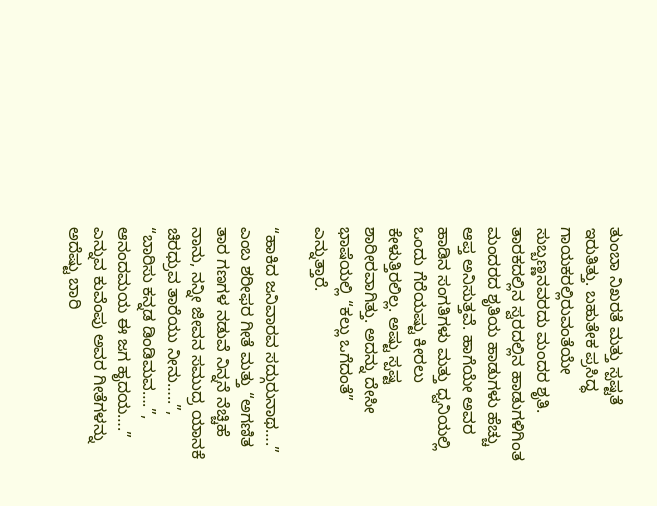ತುಂಬಾ ನಿಖರತೆ ಮತ್ತು ಸ್ಪಷ್ಟತೆ ಇರುತಿತ್ತು. ಬಹುತೇಕ ಪ್ರಸಿದ್ಧ ಗಾಯಕರಲ್ಲಿರುವಂತೆಯೇ ಸುಬ್ಬಣ್ಣನವರದು ಮಂದರ ಶೃತಿ. ತಾರಕದಲ್ಲಿನ ಸ್ವರದಲ್ಲಿನ ಹಾಡುಗಳಿಗಿಂತ ಮಂದರದ ಶೃತಿಯ ಹಾಡುಗಳು ಹೆಚ್ಚು ಆಪ್ತ ಅನಿಸುತ್ತವೆ. ಹಾಗೆಯೇ ಅವರ ಹಾಡಿನ ಸಂಗತಿಗಳು ಮತ್ತು ಧ್ವನಿಯಲ್ಲಿ ಒಂದು ಗೆರೆಯಷ್ಟು ಕೀರಲು ಕೇಳುತ್ತಿರಲಿಲ್ಲ. ಅಷ್ಟು ಸ್ಪಷ್ಟ ಶಾರೀರವಾಗಿತ್ತು. ಅದನ್ನು ದೇಸೀ ಭಾಷೆಯಲ್ಲಿ “ಕಲ್ಲು ಒಗೆದಂತೆ” ಎನ್ನುತ್ತಾರೆ.

“ಹಾಕಿದ ಜನಿವಾರವ ಸದ್ಗುರುನಾಥ….” ಎಂಬ ಶರೀಫರ ಗೀತೆ ಮತ್ತು “ಅಗಣಿತ ತಾರ ಗಣಗಳ ನಡುವೆ ನಿನ್ನನೆ ನೆಚ್ಚಿಹೆ ನಾನು, ನನ್ನೀ ಜೀವನ ಸಮುದ್ರ ಯಾನಕೆ ಚಿರಧ್ರುವ ತಾರೆಯು ನೀನು…..”, “ಬಾರಿಸು ಕನ್ನಡ ಡಿಂಡಿಮವ….”, ಆನಂದಮಯ ಈ ಜಗ ಹೃದಯ….” ಎನ್ನುವ ಕುವೆಂಪು ಅವರ ಗೀತೆಗಳನ್ನು ಅದೆಷ್ಟು ಬಾರಿ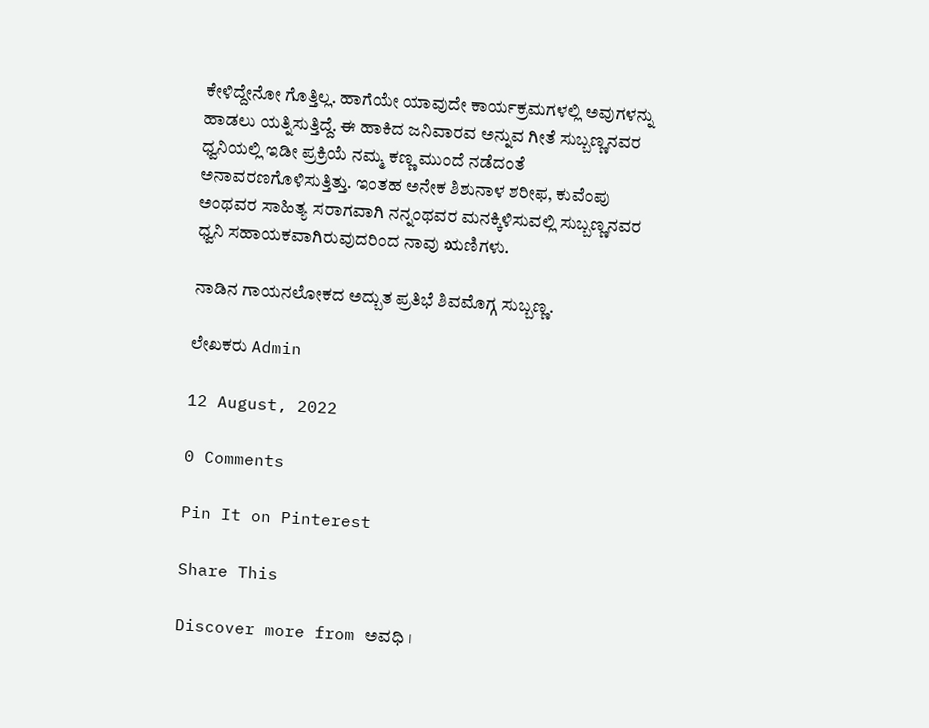ಕೇಳಿದ್ದೇನೋ ಗೊತ್ತಿಲ್ಲ. ಹಾಗೆಯೇ ಯಾವುದೇ ಕಾರ್ಯಕ್ರಮಗಳಲ್ಲಿ ಅವುಗಳನ್ನು ಹಾಡಲು ಯತ್ನಿಸುತ್ತಿದ್ದೆ. ಈ ಹಾಕಿದ ಜನಿವಾರವ ಅನ್ನುವ ಗೀತೆ ಸುಬ್ಬಣ್ಣನವರ ಧ್ವನಿಯಲ್ಲಿ ಇಡೀ ಪ್ರಕ್ರಿಯೆ ನಮ್ಮ ಕಣ್ಣ ಮುಂದೆ ನಡೆದಂತೆ ಅನಾವರಣಗೊಳಿಸುತ್ತಿತ್ತು. ಇಂತಹ ಅನೇಕ ಶಿಶುನಾಳ ಶರೀಫ, ಕುವೆಂಪು ಅಂಥವರ ಸಾಹಿತ್ಯ ಸರಾಗವಾಗಿ ನನ್ನಂಥವರ ಮನಕ್ಕಿಳಿಸುವಲ್ಲಿ ಸುಬ್ಬಣ್ಣನವರ ಧ್ವನಿ ಸಹಾಯಕವಾಗಿರುವುದರಿಂದ ನಾವು ಋಣಿಗಳು.

ನಾಡಿನ ಗಾಯನಲೋಕದ ಅದ್ಬುತ ಪ್ರತಿಭೆ ಶಿವಮೊಗ್ಗ ಸುಬ್ಬಣ್ಣ.

ಲೇಖಕರು Admin

12 August, 2022

0 Comments

Pin It on Pinterest

Share This

Discover more from ಅವಧಿ ।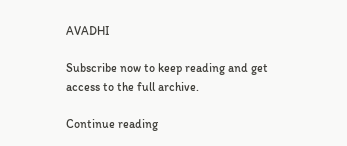AVADHI

Subscribe now to keep reading and get access to the full archive.

Continue reading